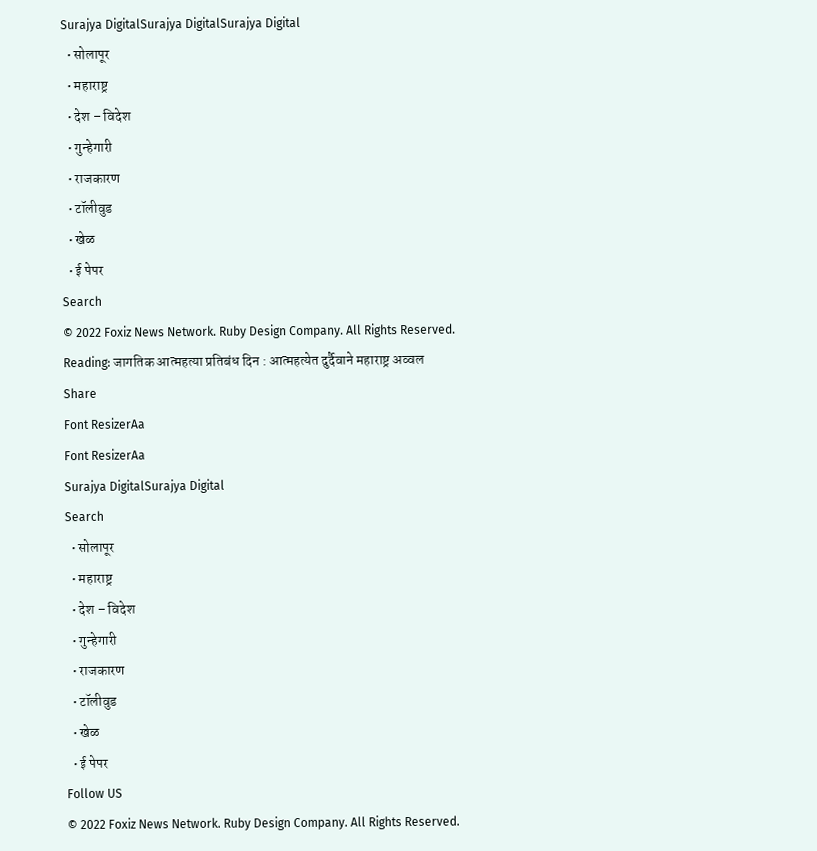Surajya DigitalSurajya DigitalSurajya Digital
  • सोलापूर
  • महाराष्ट्र
  • देश – विदेश
  • गुन्हेगारी
  • राजकारण
  • टॉलीवुड
  • खेळ
  • ई पेपर
Search
© 2022 Foxiz News Network. Ruby Design Company. All Rights Reserved.
Reading: जागतिक आत्महत्या प्रतिबंध दिन : आत्महत्येत दुर्दैवाने महाराष्ट्र अव्वल
Share
Font ResizerAa
Font ResizerAa
Surajya DigitalSurajya Digital
Search
  • सोलापूर
  • महाराष्ट्र
  • देश – विदेश
  • गुन्हेगारी
  • राजकारण
  • टॉलीवुड
  • खेळ
  • ई पेपर
Follow US
© 2022 Foxiz News Network. Ruby Design Company. All Rights Reserved.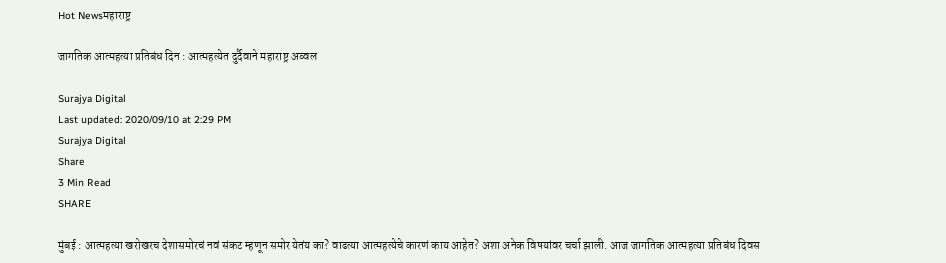Hot Newsमहाराष्ट्र

जागतिक आत्महत्या प्रतिबंध दिन : आत्महत्येत दुर्दैवाने महाराष्ट्र अव्वल

Surajya Digital
Last updated: 2020/09/10 at 2:29 PM
Surajya Digital
Share
3 Min Read
SHARE

मुंबई : आत्महत्या खरोखरच देशासमोरचं नवं संकट म्हणून समोर येतंय का? वाढत्या आत्महत्येचे कारणं काय आहेत? अशा अनेक विषयांवर चर्चा झाली. आज जागतिक आत्महत्या प्रतिबंध दिवस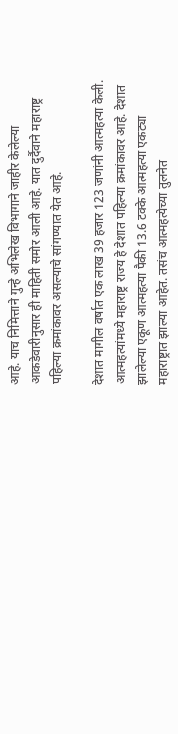आहे. याच निमित्ताने गुन्हे अभिलेख विभागाने जाहीर केलेल्या आकडेवारीनुसार ही माहिती समोर आली आहे. यात दुर्दैवाने महाराष्ट्र पहिल्या क्रमांकावर असल्याचे सांगण्यात येत आहे.

देशात मागील वर्षात एक लाख 39 हजार 123 जणांनी आत्महत्या केली. आत्महत्यांमध्ये महाराष्ट्र राज्य हे देशात पहिल्या क्रमांकावर आहे. देशात झालेल्या एकूण आत्महत्या पैकी 13.6 टक्के आत्महत्या एकट्या महाराष्ट्रात झाल्या आहेत. तसंच आत्महत्येच्या तुलनेत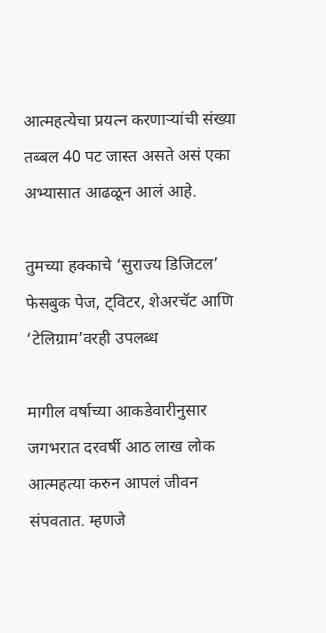आत्महत्येचा प्रयत्न करणाऱ्यांची संख्या तब्बल 40 पट जास्त असते असं एका अभ्यासात आढळून आलं आहे.

तुमच्या हक्काचे ‘सुराज्य डिजिटल’ फेसबुक पेज, ट्विटर, शेअरचॅट आणि ‘टेलिग्राम’वरही उपलब्ध

मागील वर्षाच्या आकडेवारीनुसार जगभरात दरवर्षी आठ लाख लोक आत्महत्या करुन आपलं जीवन संपवतात. म्हणजे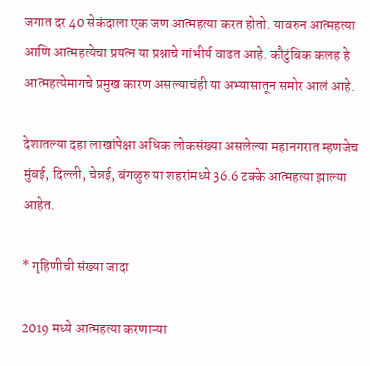जगात दर 40 सेकंदाला एक जण आत्महत्या करत होतो. यावरुन आत्महत्या आणि आत्महत्येचा प्रयत्न या प्रश्नाचे गांभीर्य वाढत आहे. कौटुंबिक कलह हे आत्महत्येमागचे प्रमुख कारण असल्याचंही या अभ्यासातून समोर आलं आहे.

देशातल्या दहा लाखांपेक्षा अधिक लोकसंख्या असलेल्या महानगरात म्हणजेच मुंबई, दिल्ली, चेन्नई, बंगळुरु या शहरांमध्ये 36.6 टक्के आत्महत्या झाल्या आहेत.

* गृहिणीची संख्या जादा

2019 मध्ये आत्महत्या करणाऱ्या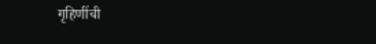गृहिणींची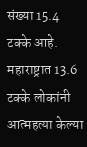संख्या 15.4 टक्के आहे. महाराष्ट्रात 13.6 टक्के लोकांनी आत्महत्या केल्या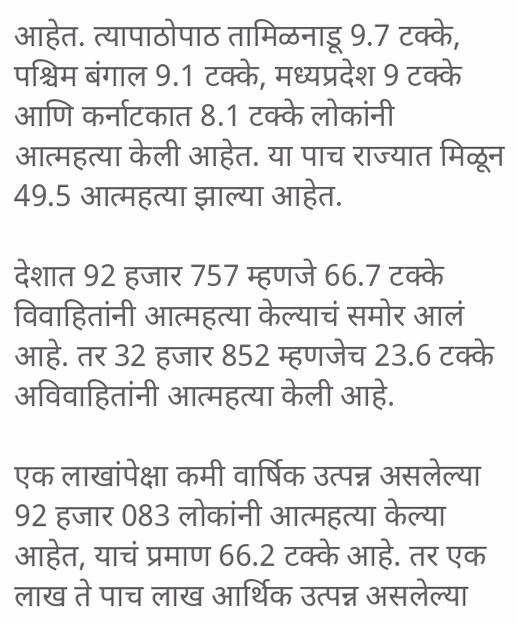आहेत. त्यापाठोपाठ तामिळनाडू 9.7 टक्के, पश्चिम बंगाल 9.1 टक्के, मध्यप्रदेश 9 टक्के आणि कर्नाटकात 8.1 टक्के लोकांनी आत्महत्या केली आहेत. या पाच राज्यात मिळून 49.5 आत्महत्या झाल्या आहेत.

देशात 92 हजार 757 म्हणजे 66.7 टक्के विवाहितांनी आत्महत्या केल्याचं समोर आलं आहे. तर 32 हजार 852 म्हणजेच 23.6 टक्के अविवाहितांनी आत्महत्या केली आहे.

एक लाखांपेक्षा कमी वार्षिक उत्पन्न असलेल्या 92 हजार 083 लोकांनी आत्महत्या केल्या आहेत, याचं प्रमाण 66.2 टक्के आहे. तर एक लाख ते पाच लाख आर्थिक उत्पन्न असलेल्या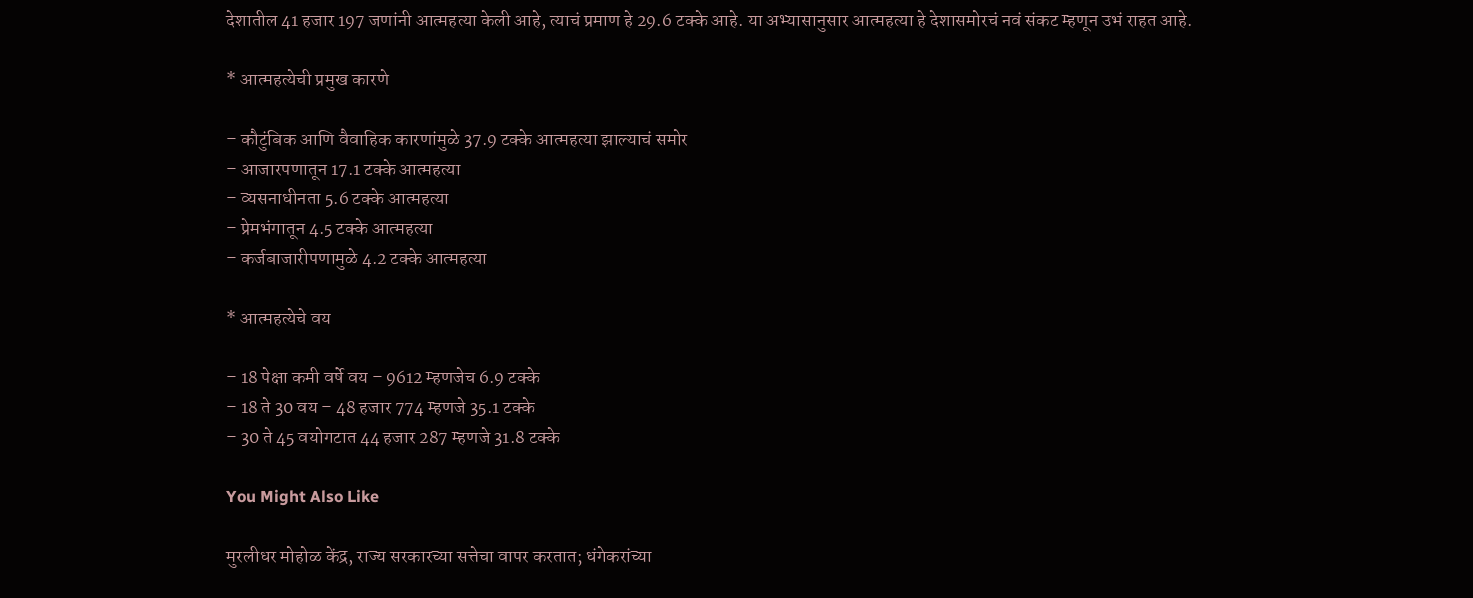देशातील 41 हजार 197 जणांनी आत्महत्या केली आहे, त्याचं प्रमाण हे 29.6 टक्के आहे. या अभ्यासानुसार आत्महत्या हे देशासमोरचं नवं संकट म्हणून उभं राहत आहे.

* आत्महत्येची प्रमुख कारणे

– कौटुंबिक आणि वैवाहिक कारणांमुळे 37.9 टक्के आत्महत्या झाल्याचं समोर
– आजारपणातून 17.1 टक्के आत्महत्या
– व्यसनाधीनता 5.6 टक्के आत्महत्या
– प्रेमभंगातून 4.5 टक्के आत्महत्या
– कर्जबाजारीपणामुळे 4.2 टक्के आत्महत्या

* आत्महत्येचे वय

– 18 पेक्षा कमी वर्षे वय – 9612 म्हणजेच 6.9 टक्के
– 18 ते 30 वय – 48 हजार 774 म्हणजे 35.1 टक्के
– 30 ते 45 वयोगटात 44 हजार 287 म्हणजे 31.8 टक्के

You Might Also Like

मुरलीधर मोहोळ केंद्र, राज्य सरकारच्या सत्तेचा वापर करतात; धंगेकरांच्या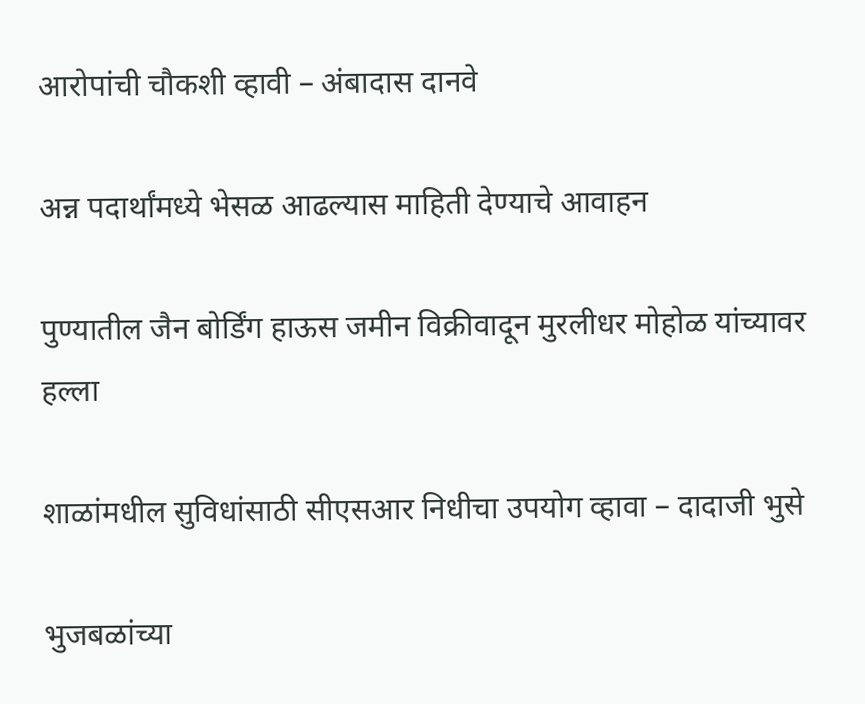आरोपांची चौकशी व्हावी – अंबादास दानवे

अन्न पदार्थांमध्ये भेसळ आढल्यास माहिती देण्याचे आवाहन

पुण्यातील जैन बोर्डिंग हाऊस जमीन विक्रीवादून मुरलीधर मोहोळ यांच्यावर हल्ला

शाळांमधील सुविधांसाठी सीएसआर निधीचा उपयोग व्हावा – दादाजी भुसे

भुजबळांच्या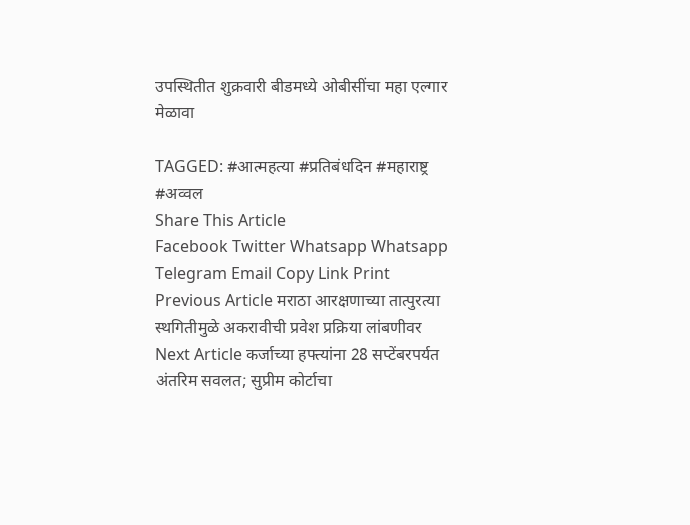उपस्थितीत शुक्रवारी बीडमध्ये ओबीसींचा महा एल्गार मेळावा

TAGGED: #आत्महत्या #प्रतिबंधदिन #महाराष्ट्र #अव्वल
Share This Article
Facebook Twitter Whatsapp Whatsapp Telegram Email Copy Link Print
Previous Article मराठा आरक्षणाच्या तात्पुरत्या स्थगितीमुळे अकरावीची प्रवेश प्रक्रिया लांबणीवर
Next Article कर्जाच्या हफ्त्यांना 28 सप्टेंबरपर्यत अंतरिम सवलत; सुप्रीम कोर्टाचा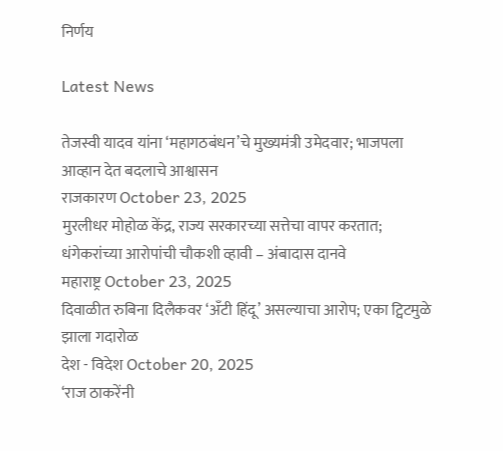निर्णय

Latest News

तेजस्वी यादव यांना ‘महागठबंधन’चे मुख्यमंत्री उमेदवार; भाजपला आव्हान देत बदलाचे आश्वासन
राजकारण October 23, 2025
मुरलीधर मोहोळ केंद्र, राज्य सरकारच्या सत्तेचा वापर करतात; धंगेकरांच्या आरोपांची चौकशी व्हावी – अंबादास दानवे
महाराष्ट्र October 23, 2025
दिवाळीत रुबिना दिलैकवर ‘अँटी हिंदू’ असल्याचा आरोप; एका ट्विटमुळे झाला गदारोळ
देश - विदेश October 20, 2025
‘राज ठाकरेंनी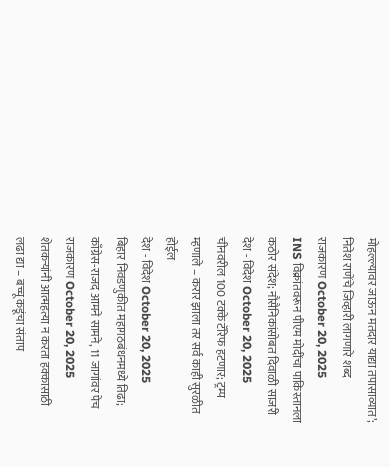मोहल्ल्यावर जाऊन मतदार याद्या तपासाव्यात’; नितेश राणेंचे जिव्हारी लागणारे शब्द
राजकारण October 20, 2025
INS विक्रांतवरून पीएम मोदींचा पाकिस्तानला कठोर संदेश; नौसैनिकांसोबत दिवाळी साजरी
देश - विदेश October 20, 2025
चीनवरील 100 टक्के टॅरिफ हटणार; ट्रम्प म्हणाले – करार झाला तर सर्व काही सुरळीत होईल
देश - विदेश October 20, 2025
बिहार निवडणुकीत महागठबंधनमध्ये तिढा; काँग्रेस-राजद आमने सामने, 11 जागांवर पेच
राजकारण October 20, 2025
शेतकऱ्यांनी आत्महत्या न करता हक्कासाठी लढा द्या – बच्चू कडूंचा संताप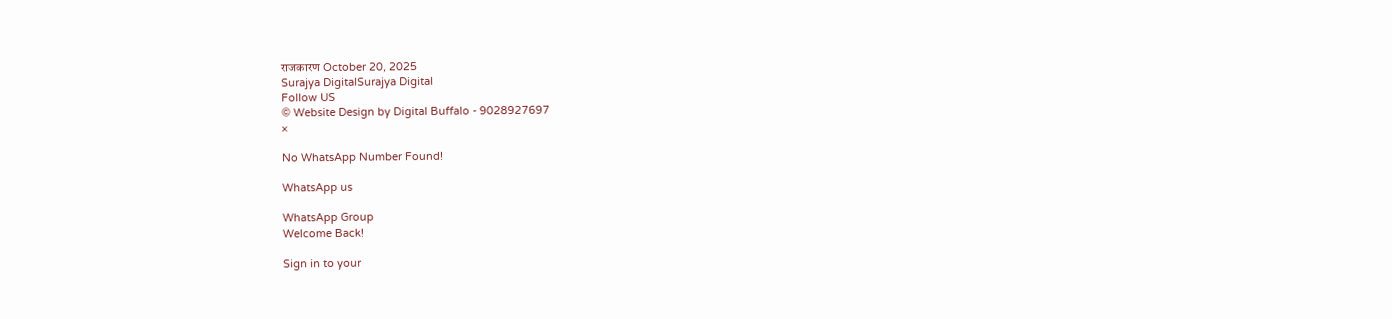राजकारण October 20, 2025
Surajya DigitalSurajya Digital
Follow US
© Website Design by Digital Buffalo - 9028927697
×

No WhatsApp Number Found!

WhatsApp us

WhatsApp Group
Welcome Back!

Sign in to your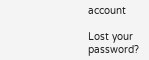account

Lost your password?